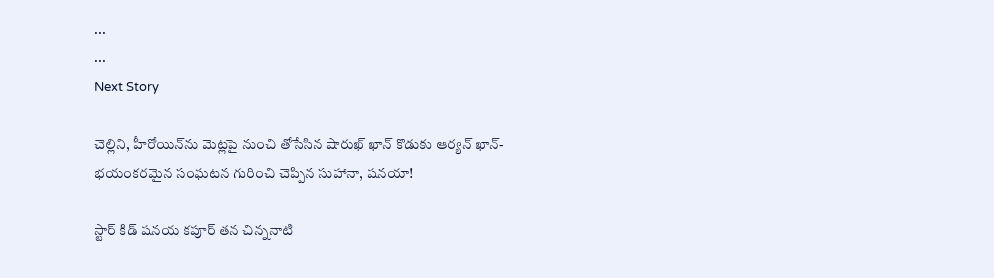...
...
Next Story

చెల్లిని, హీరోయిన్‌ను మెట్లపై నుంచి తోసేసిన షారుఖ్ ఖాన్ కొడుకు ఆర్యన్ ఖాన్- భయంకరమైన సంఘటన గురించి చెప్పిన సుహానా, షనయా!

స్టార్ కిడ్ షనయ కపూర్ తన చిన్ననాటి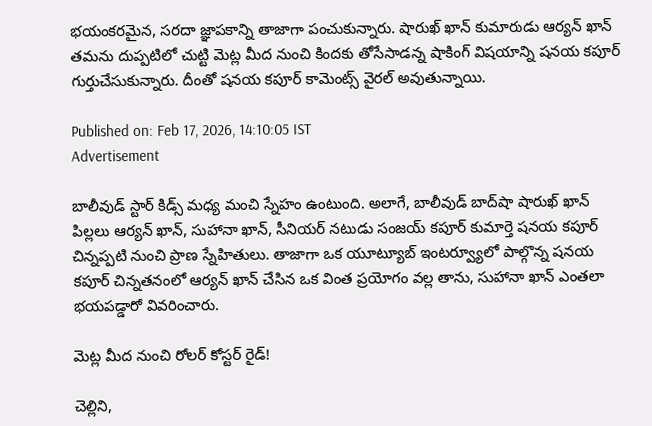భయంకరమైన, సరదా జ్ఞాపకాన్ని తాజాగా పంచుకున్నారు. షారుఖ్ ఖాన్ కుమారుడు ఆర్యన్ ఖాన్ తమను దుప్పటిలో చుట్టి మెట్ల మీద నుంచి కిందకు తోసేసాడన్న షాకింగ్ విషయాన్ని షనయ కపూర్ గుర్తుచేసుకున్నారు. దీంతో షనయ కపూర్ కామెంట్స్ వైరల్ అవుతున్నాయి.

Published on: Feb 17, 2026, 14:10:05 IST
Advertisement

బాలీవుడ్ స్టార్ కిడ్స్ మధ్య మంచి స్నేహం ఉంటుంది. అలాగే, బాలీవుడ్ బాద్‌షా షారుఖ్ ఖాన్ పిల్లలు ఆర్యన్ ఖాన్, సుహానా ఖాన్, సీనియర్ నటుడు సంజయ్ కపూర్ కుమార్తె షనయ కపూర్ చిన్నప్పటి నుంచి ప్రాణ స్నేహితులు. తాజాగా ఒక యూట్యూబ్ ఇంటర్వ్యూలో పాల్గొన్న షనయ కపూర్ చిన్నతనంలో ఆర్యన్ ఖాన్ చేసిన ఒక వింత ప్రయోగం వల్ల తాను, సుహానా ఖాన్ ఎంతలా భయపడ్డారో వివరించారు.

మెట్ల మీద నుంచి రోలర్ కోస్టర్ రైడ్!

చెల్లిని,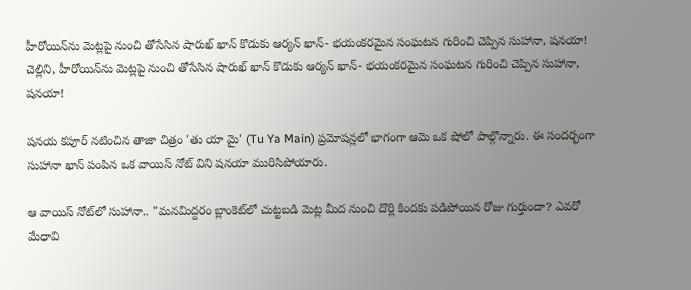హీరోయిన్‌ను మెట్లపై నుంచి తోసేసిన షారుఖ్ ఖాన్ కొడుకు ఆర్యన్ ఖాన్- భయంకరమైన సంఘటన గురించి చెప్పిన సుహానా, షనయా!
చెల్లిని, హీరోయిన్‌ను మెట్లపై నుంచి తోసేసిన షారుఖ్ ఖాన్ కొడుకు ఆర్యన్ ఖాన్- భయంకరమైన సంఘటన గురించి చెప్పిన సుహానా, షనయా!

షనయ కపూర్ నటించిన తాజా చిత్రం 'తు యా మై' (Tu Ya Main) ప్రమోషన్లలో భాగంగా ఆమె ఒక షోలో పాల్గొన్నారు. ఈ సందర్భంగా సుహానా ఖాన్ పంపిన ఒక వాయిస్ నోట్ విని షనయా మురిసిపోయారు.

ఆ వాయిస్ నోట్‌లో సుహానా.. "మనమిద్దరం బ్లాంకెట్‌లో చుట్టబడి మెట్ల మీద నుంచి దొర్లి కిందకు పడిపోయిన రోజు గుర్తుందా? ఎవరో మేధావి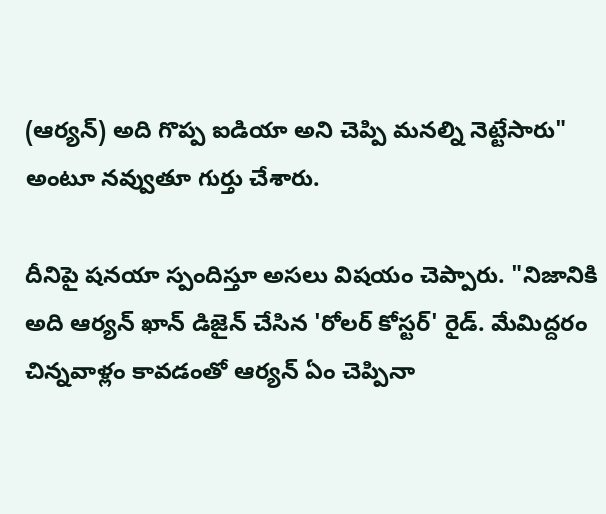(ఆర్యన్) అది గొప్ప ఐడియా అని చెప్పి మనల్ని నెట్టేసారు" అంటూ నవ్వుతూ గుర్తు చేశారు.

దీనిపై షనయా స్పందిస్తూ అసలు విషయం చెప్పారు. "నిజానికి అది ఆర్యన్ ఖాన్ డిజైన్ చేసిన 'రోలర్ కోస్టర్' రైడ్. మేమిద్దరం చిన్నవాళ్లం కావడంతో ఆర్యన్ ఏం చెప్పినా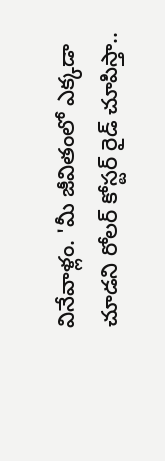వినేవాళ్లం. 'మీ జీవితంలో ఎక్కడా చూడని రోలర్ కోస్టర్ రైడ్ చూపిస్తా..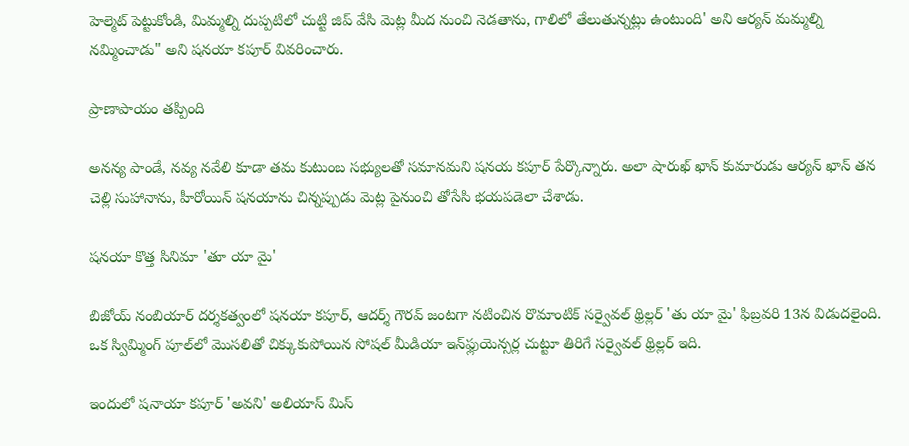హెల్మెట్ పెట్టుకోండి, మిమ్మల్ని దుప్పటిలో చుట్టి జిప్ వేసి మెట్ల మీద నుంచి నెడతాను, గాలిలో తేలుతున్నట్లు ఉంటుంది' అని ఆర్యన్ మమ్మల్ని నమ్మించాడు" అని షనయా కపూర్ వివరించారు.

ప్రాణాపాయం తప్పింది

అనన్య పాండే, నవ్య నవేలి కూడా తమ కుటుంబ సభ్యులతో సమానమని షనయ కపూర్ పేర్కొన్నారు. అలా షారుఖ్ ఖాన్ కుమారుడు ఆర్యన్ ఖాన్ తన చెల్లి సుహానాను, హీరోయిన్ షనయాను చిన్నప్పుడు మెట్ల పైనుంచి తోసేసి భయపడెలా చేశాడు.

షనయా కొత్త సినిమా 'తూ యా మై'

బిజోయ్ నంబియార్ దర్శకత్వంలో షనయా కపూర్, ఆదర్శ్ గౌరవ్ జంటగా నటించిన రొమాంటిక్ సర్వైవల్ థ్రిల్లర్ 'తు యా మై' ఫిబ్రవరి 13న విడుదలైంది. ఒక స్విమ్మింగ్ పూల్‌లో మొసలితో చిక్కుకుపోయిన సోషల్ మీడియా ఇన్‌ఫ్లుయెన్సర్ల చుట్టూ తిరిగే సర్వైవల్ థ్రిల్లర్ ఇది.

ఇందులో షనాయా కపూర్ 'అవని' అలియాస్ మిస్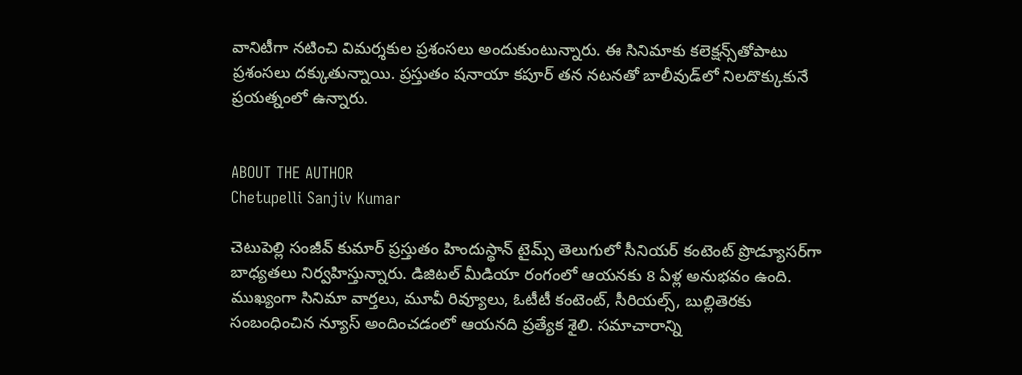వానిటీగా నటించి విమర్శకుల ప్రశంసలు అందుకుంటున్నారు. ఈ సినిమాకు కలెక్షన్స్‌తోపాటు ప్రశంసలు దక్కుతున్నాయి. ప్రస్తుతం షనాయా కపూర్ తన నటనతో బాలీవుడ్‌లో నిలదొక్కుకునే ప్రయత్నంలో ఉన్నారు.


ABOUT THE AUTHOR
Chetupelli Sanjiv Kumar

చెటుపెల్లి సంజీవ్ కుమార్ ప్రస్తుతం హిందుస్థాన్ టైమ్స్ తెలుగులో సీనియర్ కంటెంట్ ప్రొడ్యూసర్‌గా బాధ్యతలు నిర్వహిస్తున్నారు. డిజిటల్ మీడియా రంగంలో ఆయనకు 8 ఏళ్ల అనుభవం ఉంది. ముఖ్యంగా సినిమా వార్తలు, మూవీ రివ్యూలు, ఓటీటీ కంటెంట్, సీరియల్స్, బుల్లితెరకు సంబంధించిన న్యూస్ అందించడంలో ఆయనది ప్రత్యేక శైలి. సమాచారాన్ని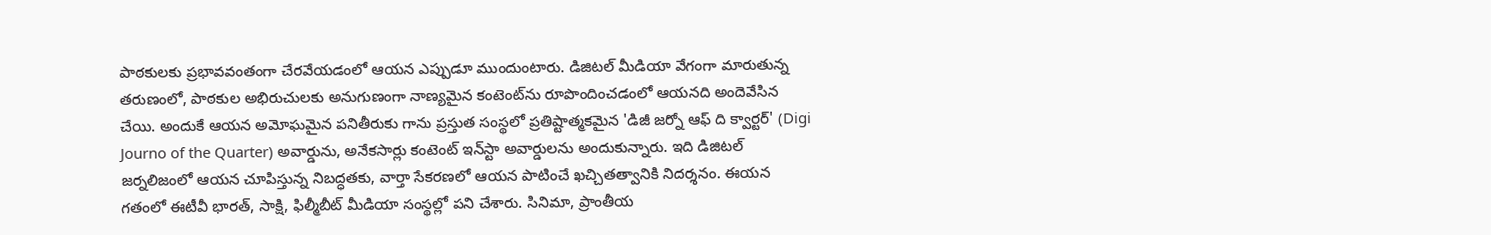పాఠకులకు ప్రభావవంతంగా చేరవేయడంలో ఆయన ఎప్పుడూ ముందుంటారు. డిజిటల్ మీడియా వేగంగా మారుతున్న తరుణంలో, పాఠకుల అభిరుచులకు అనుగుణంగా నాణ్యమైన కంటెంట్‌ను రూపొందించడంలో ఆయనది అందెవేసిన చేయి. అందుకే ఆయన అమోఘమైన పనితీరుకు గాను ప్రస్తుత సంస్థలో ప్రతిష్టాత్మకమైన 'డిజీ జర్నో ఆఫ్ ది క్వార్టర్' (Digi Journo of the Quarter) అవార్డును, అనేకసార్లు కంటెంట్ ఇన్‌స్టా అవార్డులను అందుకున్నారు. ఇది డిజిటల్ జర్నలిజంలో ఆయన చూపిస్తున్న నిబద్ధతకు, వార్తా సేకరణలో ఆయన పాటించే ఖచ్చితత్వానికి నిదర్శనం. ఈయన గతంలో ఈటీవీ భారత్, సాక్షి, ఫిల్మీబీట్ మీడియా సంస్థల్లో పని చేశారు. సినిమా, ప్రాంతీయ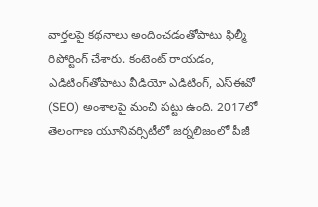వార్తలపై కథనాలు అందించడంతోపాటు ఫిల్మీ రిపోర్టింగ్ చేశారు. కంటెంట్ రాయడం, ఎడిటింగ్‌తోపాటు వీడియో ఎడిటింగ్, ఎస్‌ఈవో (SEO) అంశాలపై మంచి పట్టు ఉంది. 2017లో తెలంగాణ యూనివర్సిటీలో జర్నలిజంలో పీజీ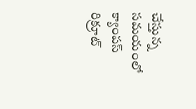చేస్తున్న సమయంలో క్యాంపస్ రిక్రూట్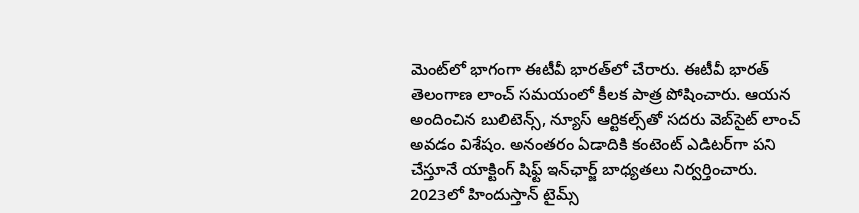మెంట్‌లో భాగంగా ఈటీవీ భారత్‌లో చేరారు. ఈటీవీ భారత్ తెలంగాణ లాంచ్ సమయంలో కీలక పాత్ర పోషించారు. ఆయన అందించిన బులిటెన్స్, న్యూస్ ఆర్టికల్స్‌తో సదరు వెబ్‌సైట్ లాంచ్ అవడం విశేషం. అనంతరం ఏడాదికి కంటెంట్ ఎడిటర్‌గా పని చేస్తూనే యాక్టింగ్ షిఫ్ట్ ఇన్‌ఛార్జ్ బాధ్యతలు నిర్వర్తించారు. 2023లో హిందుస్తాన్ టైమ్స్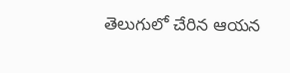తెలుగులో చేరిన ఆయన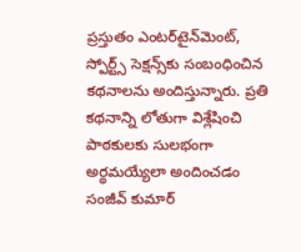ప్రస్తుతం ఎంటర్‌టైన్‌మెంట్, స్పోర్ట్స్ సెక్షన్స్‌కు సంబంధించిన కథనాలను అందిస్తున్నారు. ప్రతి కథనాన్ని లోతుగా విశ్లేషించి పాఠకులకు సులభంగా అర్థమయ్యేలా అందించడం సంజీవ్ కుమార్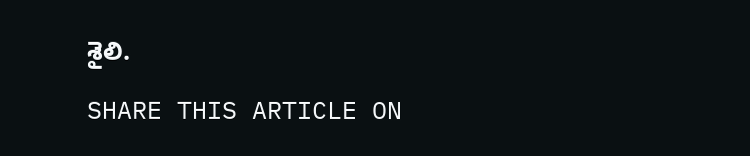శైలి.

SHARE THIS ARTICLE ON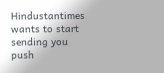Hindustantimes wants to start sending you push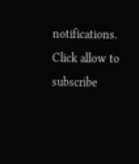notifications. Click allow to subscribe